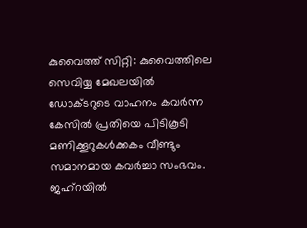കുവൈത്ത് സിറ്റി: കുവൈത്തിലെ സെവിയ്യ മേഖലയിൽ ഡോക്ടറുടെ വാഹനം കവർന്ന കേസിൽ പ്രതിയെ പിടികൂടി മണിക്കൂറുകൾക്കകം വീണ്ടും സമാനമായ കവർച്ചാ സംഭവം. ജഹ്റയിൽ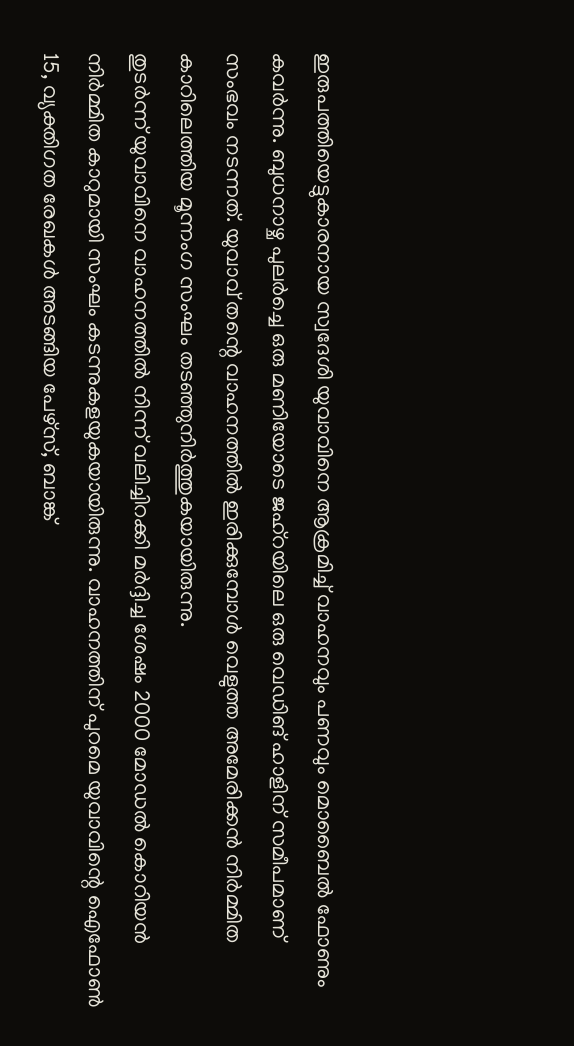ഇരുപത്തിയെട്ടുകാരനായ സ്വദേശി യുവാവിനെ ആക്രമിച്ച് വാഹനവും പണവും മൊബൈൽ ഫോണും കവർന്നു. ബുധനാഴ്ച പുലർച്ചെ ഒരു മണിയോടെ ജഹ്റയിലെ ഒരു വെഡിങ് ഹാളിന് സമീപമാണ് സംഭവം നടന്നത്. യുവാവ് തന്റെ വാഹനത്തിൽ ഇരിക്കുമ്പോൾ വെളുത്ത അമേരിക്കൻ നിർമ്മിത കാറിലെത്തിയ മൂന്നംഗ സംഘം തടഞ്ഞുനിർത്തുകയായിരുന്നു.
തുടർന്ന് യുവാവിനെ വാഹനത്തിൽ നിന്ന് വലിച്ചിറക്കി മർദ്ദിച്ച ശേഷം 2000 മോഡൽ കൊറിയൻ നിർമ്മിത കാറുമായി സംഘം കടന്നുകളയുകയായിരുന്നു. വാഹനത്തിന് പുറമെ യുവാവിന്റെ ഐഫോൺ 15, വ്യക്തിഗത രേഖകൾ അടങ്ങിയ പേഴ്സ്, ബാങ്ക്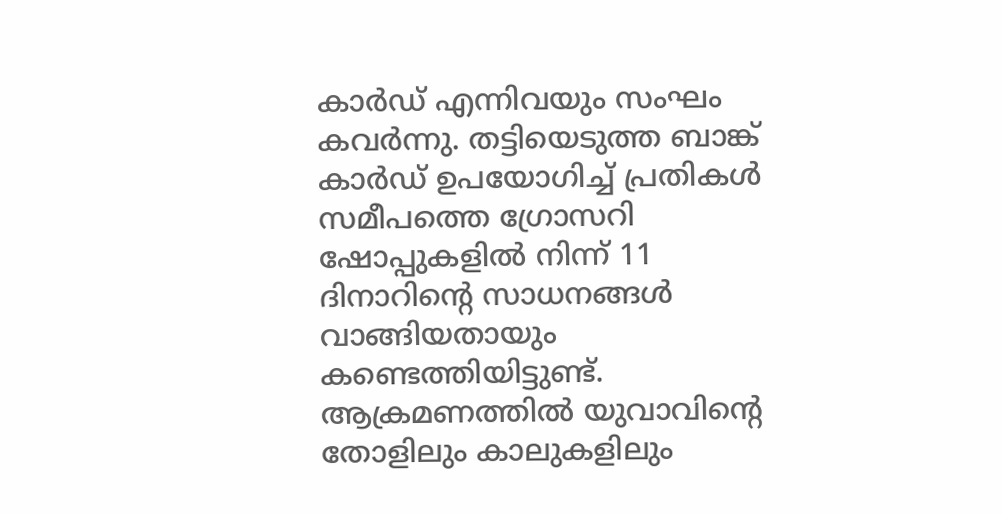കാർഡ് എന്നിവയും സംഘം കവർന്നു. തട്ടിയെടുത്ത ബാങ്ക് കാർഡ് ഉപയോഗിച്ച് പ്രതികൾ സമീപത്തെ ഗ്രോസറി ഷോപ്പുകളിൽ നിന്ന് 11 ദിനാറിന്റെ സാധനങ്ങൾ വാങ്ങിയതായും കണ്ടെത്തിയിട്ടുണ്ട്.
ആക്രമണത്തിൽ യുവാവിന്റെ തോളിലും കാലുകളിലും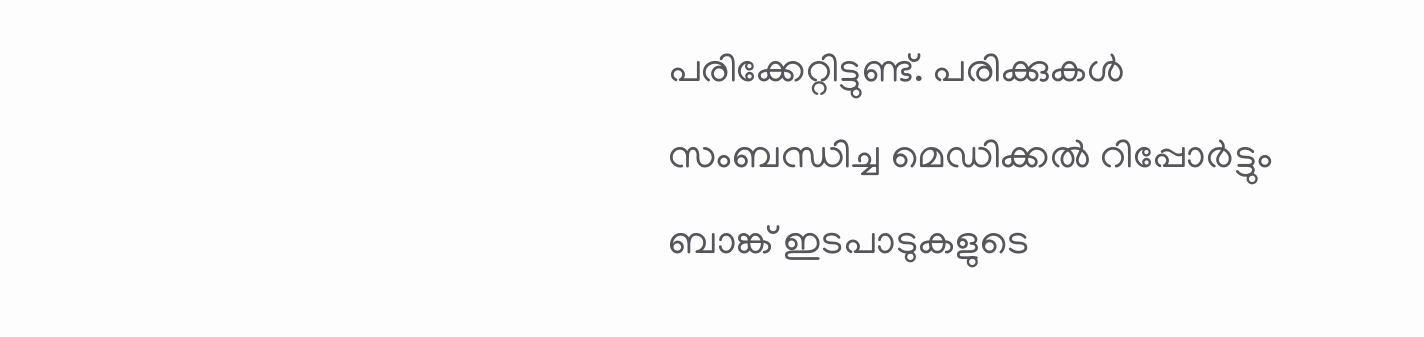പരിക്കേറ്റിട്ടുണ്ട്. പരിക്കുകൾ സംബന്ധിച്ച മെഡിക്കൽ റിപ്പോർട്ടും ബാങ്ക് ഇടപാടുകളുടെ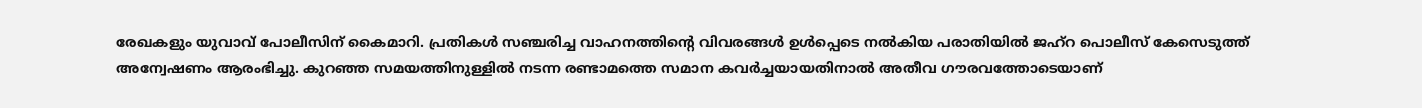രേഖകളും യുവാവ് പോലീസിന് കൈമാറി. പ്രതികൾ സഞ്ചരിച്ച വാഹനത്തിന്റെ വിവരങ്ങൾ ഉൾപ്പെടെ നൽകിയ പരാതിയിൽ ജഹ്റ പൊലീസ് കേസെടുത്ത് അന്വേഷണം ആരംഭിച്ചു. കുറഞ്ഞ സമയത്തിനുള്ളിൽ നടന്ന രണ്ടാമത്തെ സമാന കവർച്ചയായതിനാൽ അതീവ ഗൗരവത്തോടെയാണ്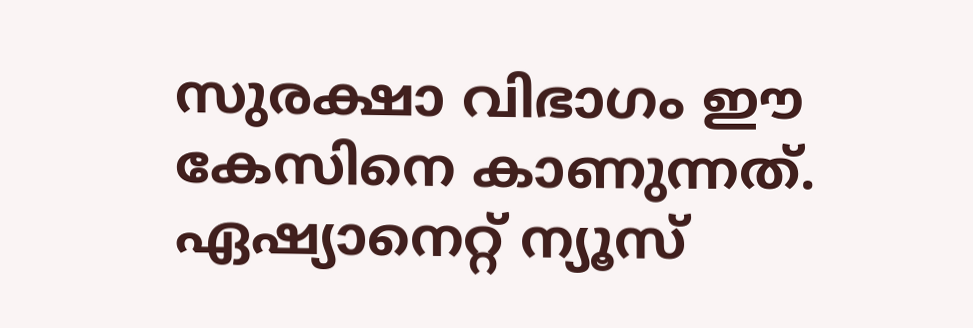സുരക്ഷാ വിഭാഗം ഈ കേസിനെ കാണുന്നത്.
ഏഷ്യാനെറ്റ് ന്യൂസ്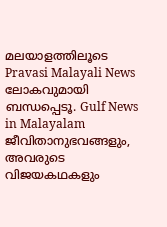മലയാളത്തിലൂടെ Pravasi Malayali News ലോകവുമായി ബന്ധപ്പെടൂ. Gulf News in Malayalam ജീവിതാനുഭവങ്ങളും, അവരുടെ വിജയകഥകളും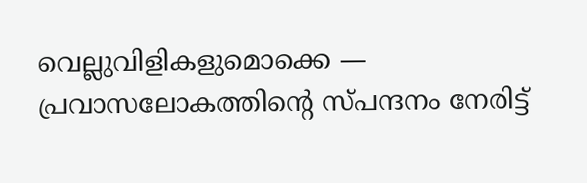വെല്ലുവിളികളുമൊക്കെ — പ്രവാസലോകത്തിന്റെ സ്പന്ദനം നേരിട്ട്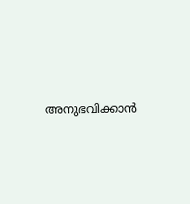അനുഭവിക്കാൻ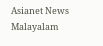Asianet News Malayalam